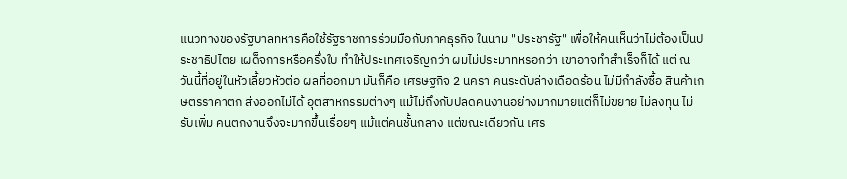แนวทางของรัฐบาลทหารคือใช้รัฐราชการร่วมมือกับภาคธุรกิจ ในนาม "ประชารัฐ" เพื่อให้คนเห็นว่าไม่ต้องเป็นประชาธิปไตย เผด็จการหรือครึ่งใบ ทำให้ประเทศเจริญกว่า ผมไม่ประมาทหรอกว่า เขาอาจทำสำเร็จก็ได้ แต่ ณ วันนี้ที่อยู่ในหัวเลี้ยวหัวต่อ ผลที่ออกมา มันก็คือ เศรษฐกิจ 2 นครา คนระดับล่างเดือดร้อน ไม่มีกำลังซื้อ สินค้าเกษตรราคาตก ส่งออกไม่ได้ อุตสาหกรรมต่างๆ แม้ไม่ถึงกับปลดคนงานอย่างมากมายแต่ก็ไม่ขยาย ไม่ลงทุน ไม่รับเพิ่ม คนตกงานจึงจะมากขึ้นเรื่อยๆ แม้แต่คนชั้นกลาง แต่ขณะเดียวกัน เศร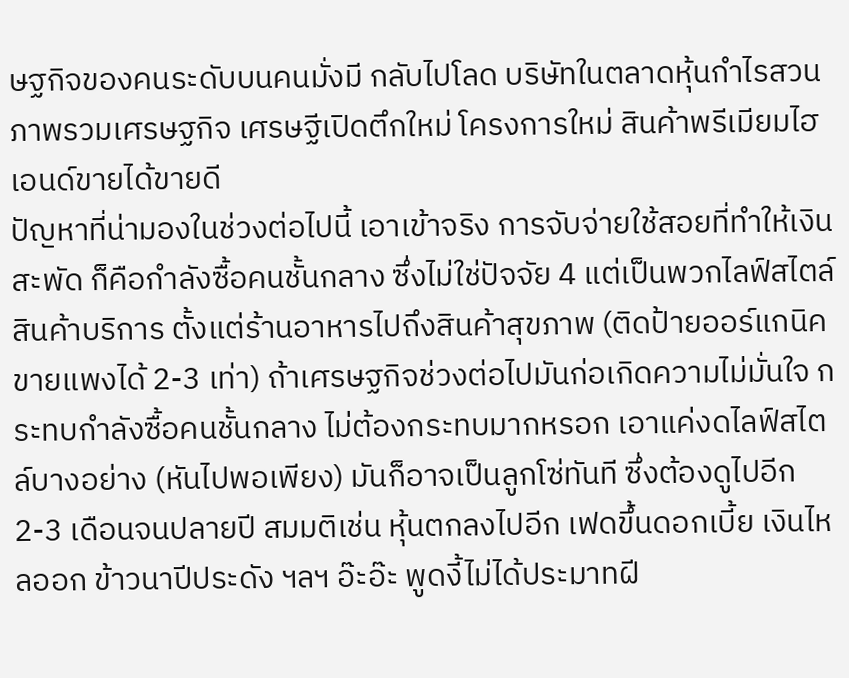ษฐกิจของคนระดับบนคนมั่งมี กลับไปโลด บริษัทในตลาดหุ้นกำไรสวนภาพรวมเศรษฐกิจ เศรษฐีเปิดตึกใหม่ โครงการใหม่ สินค้าพรีเมียมไฮเอนด์ขายได้ขายดี
ปัญหาที่น่ามองในช่วงต่อไปนี้ เอาเข้าจริง การจับจ่ายใช้สอยที่ทำให้เงินสะพัด ก็คือกำลังซื้อคนชั้นกลาง ซึ่งไม่ใช่ปัจจัย 4 แต่เป็นพวกไลฟ์สไตล์ สินค้าบริการ ตั้งแต่ร้านอาหารไปถึงสินค้าสุขภาพ (ติดป้ายออร์แกนิคขายแพงได้ 2-3 เท่า) ถ้าเศรษฐกิจช่วงต่อไปมันก่อเกิดความไม่มั่นใจ กระทบกำลังซื้อคนชั้นกลาง ไม่ต้องกระทบมากหรอก เอาแค่งดไลฟ์สไตล์บางอย่าง (หันไปพอเพียง) มันก็อาจเป็นลูกโซ่ทันที ซึ่งต้องดูไปอีก 2-3 เดือนจนปลายปี สมมติเช่น หุ้นตกลงไปอีก เฟดขึ้นดอกเบี้ย เงินไหลออก ข้าวนาปีประดัง ฯลฯ อ๊ะอ๊ะ พูดงี้ไม่ได้ประมาทฝี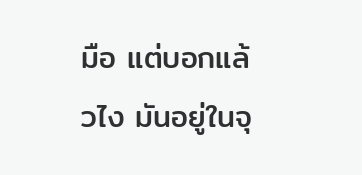มือ แต่บอกแล้วไง มันอยู่ในจุ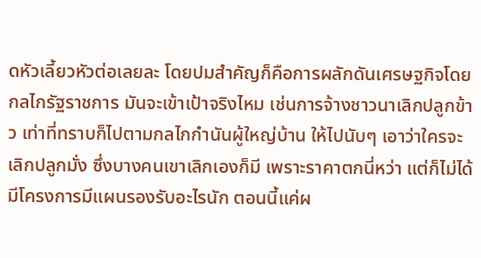ดหัวเลี้ยวหัวต่อเลยละ โดยปมสำคัญก็คือการผลักดันเศรษฐกิจโดยกลไกรัฐราชการ มันจะเข้าเป้าจริงไหม เช่นการจ้างชาวนาเลิกปลูกข้าว เท่าที่ทราบก็ไปตามกลไกกำนันผู้ใหญ่บ้าน ให้ไปนับๆ เอาว่าใครจะเลิกปลูกมั่ง ซึ่งบางคนเขาเลิกเองก็มี เพราะราคาตกนี่หว่า แต่ก็ไม่ได้มีโครงการมีแผนรองรับอะไรนัก ตอนนี้แค่ผ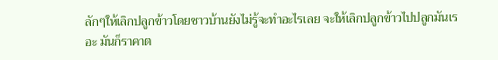ลักๆให้เลิกปลูกข้าวโดยชาวบ้านยังไม่รู้จะทำอะไรเลย จะให้เลิกปลูกข้าวไปปลูกมันเรอะ มันก็ราคาต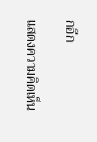กอีก

แสดงความคิดเห็น